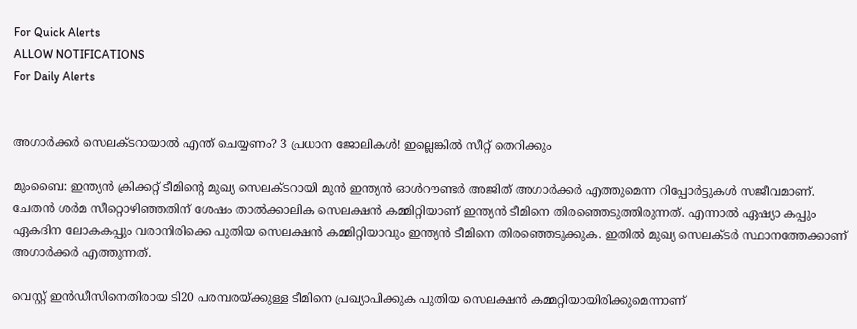For Quick Alerts
ALLOW NOTIFICATIONS
For Daily Alerts


അഗാര്‍ക്കര്‍ സെലക്ടറായാല്‍ എന്ത് ചെയ്യണം? 3 പ്രധാന ജോലികള്‍! ഇല്ലെങ്കില്‍ സീറ്റ് തെറിക്കും

മുംബൈ: ഇന്ത്യന്‍ ക്രിക്കറ്റ് ടീമിന്റെ മുഖ്യ സെലക്ടറായി മുന്‍ ഇന്ത്യന്‍ ഓള്‍റൗണ്ടര്‍ അജിത് അഗാര്‍ക്കര്‍ എത്തുമെന്ന റിപ്പോര്‍ട്ടുകള്‍ സജീവമാണ്. ചേതന്‍ ശര്‍മ സീറ്റൊഴിഞ്ഞതിന് ശേഷം താല്‍ക്കാലിക സെലക്ഷന്‍ കമ്മിറ്റിയാണ് ഇന്ത്യന്‍ ടീമിനെ തിരഞ്ഞെടുത്തിരുന്നത്. എന്നാല്‍ ഏഷ്യാ കപ്പും ഏകദിന ലോകകപ്പും വരാനിരിക്കെ പുതിയ സെലക്ഷന്‍ കമ്മിറ്റിയാവും ഇന്ത്യന്‍ ടീമിനെ തിരഞ്ഞെടുക്കുക. ഇതില്‍ മുഖ്യ സെലക്ടര്‍ സ്ഥാനത്തേക്കാണ് അഗാര്‍ക്കര്‍ എത്തുന്നത്.

വെസ്റ്റ് ഇന്‍ഡീസിനെതിരായ ടി20 പരമ്പരയ്ക്കുള്ള ടീമിനെ പ്രഖ്യാപിക്കുക പുതിയ സെലക്ഷന്‍ കമ്മറ്റിയായിരിക്കുമെന്നാണ്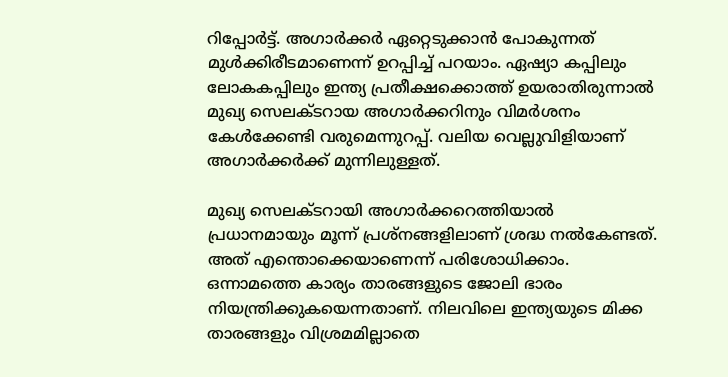റിപ്പോര്‍ട്ട്. അഗാര്‍ക്കര്‍ ഏറ്റെടുക്കാന്‍ പോകുന്നത് മുള്‍ക്കിരീടമാണെന്ന് ഉറപ്പിച്ച് പറയാം. ഏഷ്യാ കപ്പിലും ലോകകപ്പിലും ഇന്ത്യ പ്രതീക്ഷക്കൊത്ത് ഉയരാതിരുന്നാല്‍ മുഖ്യ സെലക്ടറായ അഗാര്‍ക്കറിനും വിമര്‍ശനം കേള്‍ക്കേണ്ടി വരുമെന്നുറപ്പ്. വലിയ വെല്ലുവിളിയാണ് അഗാര്‍ക്കര്‍ക്ക് മുന്നിലുള്ളത്.

മുഖ്യ സെലക്ടറായി അഗാര്‍ക്കറെത്തിയാല്‍ പ്രധാനമായും മൂന്ന് പ്രശ്‌നങ്ങളിലാണ് ശ്രദ്ധ നല്‍കേണ്ടത്. അത് എന്തൊക്കെയാണെന്ന് പരിശോധിക്കാം. ഒന്നാമത്തെ കാര്യം താരങ്ങളുടെ ജോലി ഭാരം നിയന്ത്രിക്കുകയെന്നതാണ്. നിലവിലെ ഇന്ത്യയുടെ മിക്ക താരങ്ങളും വിശ്രമമില്ലാതെ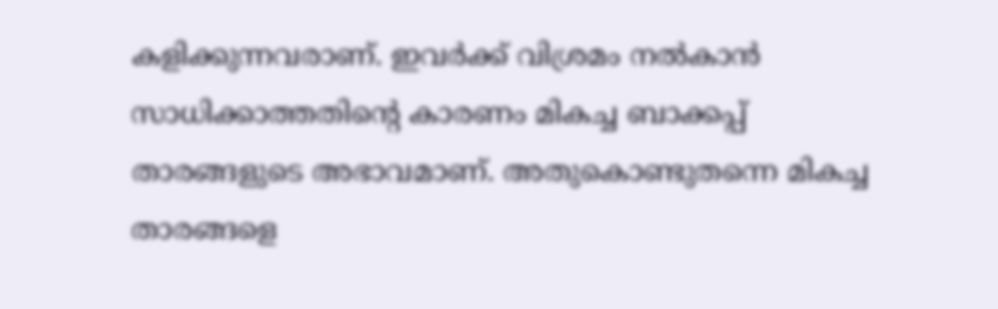കളിക്കുന്നവരാണ്. ഇവര്‍ക്ക് വിശ്രമം നല്‍കാന്‍ സാധിക്കാത്തതിന്റെ കാരണം മികച്ച ബാക്കപ്പ് താരങ്ങളുടെ അഭാവമാണ്. അതുകൊണ്ടുതന്നെ മികച്ച താരങ്ങളെ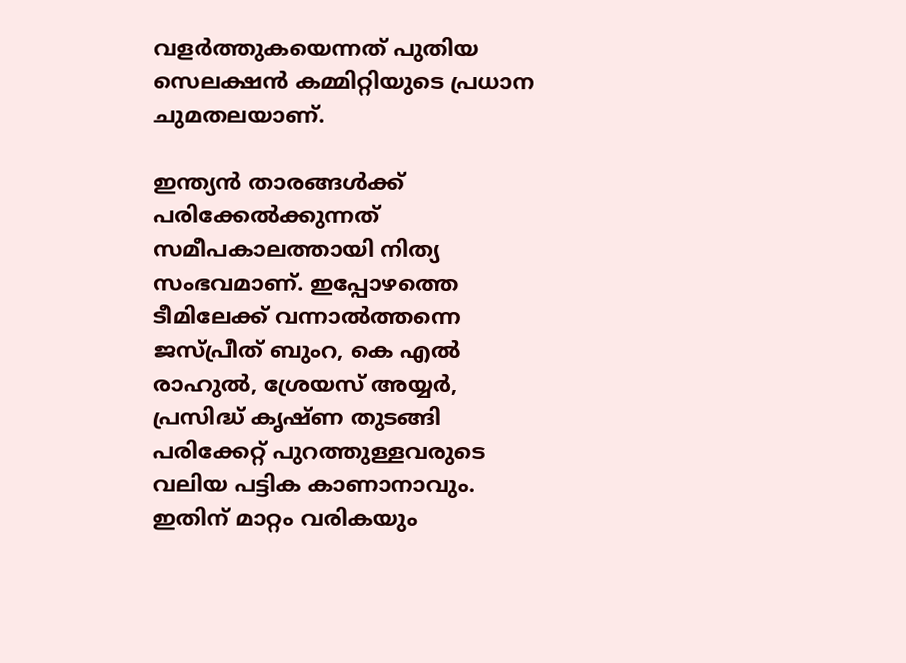വളര്‍ത്തുകയെന്നത് പുതിയ സെലക്ഷന്‍ കമ്മിറ്റിയുടെ പ്രധാന ചുമതലയാണ്.

ഇന്ത്യന്‍ താരങ്ങള്‍ക്ക് പരിക്കേല്‍ക്കുന്നത് സമീപകാലത്തായി നിത്യ സംഭവമാണ്. ഇപ്പോഴത്തെ ടീമിലേക്ക് വന്നാല്‍ത്തന്നെ ജസ്പ്രീത് ബുംറ, കെ എല്‍ രാഹുല്‍, ശ്രേയസ് അയ്യര്‍, പ്രസിദ്ധ് കൃഷ്ണ തുടങ്ങി പരിക്കേറ്റ് പുറത്തുള്ളവരുടെ വലിയ പട്ടിക കാണാനാവും. ഇതിന് മാറ്റം വരികയും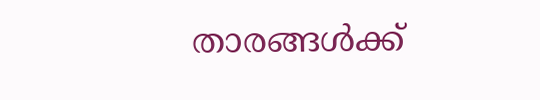താരങ്ങള്‍ക്ക്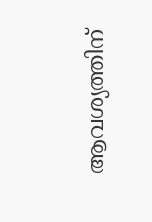ആവശ്യത്തിന്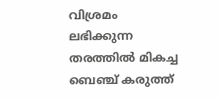വിശ്രമം ലഭിക്കുന്ന തരത്തില്‍ മികച്ച ബെഞ്ച് കരുത്ത്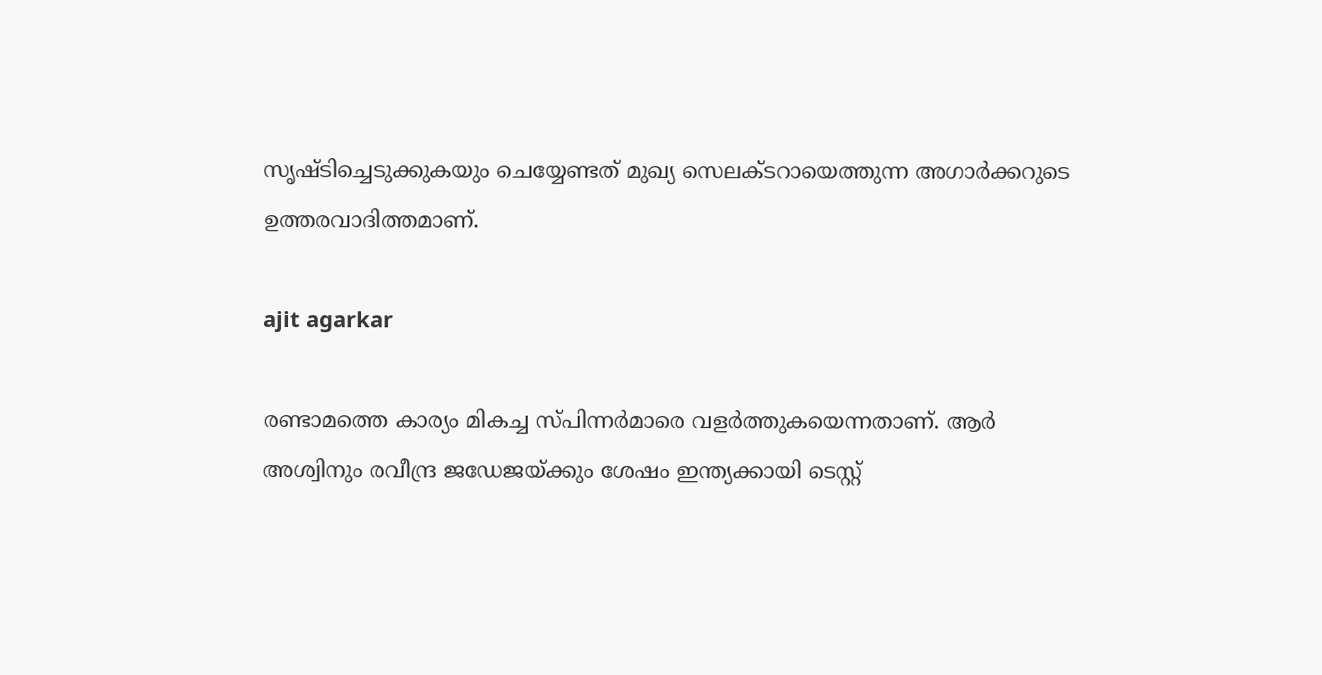സൃഷ്ടിച്ചെടുക്കുകയും ചെയ്യേണ്ടത് മുഖ്യ സെലക്ടറായെത്തുന്ന അഗാര്‍ക്കറുടെ ഉത്തരവാദിത്തമാണ്.

ajit agarkar

രണ്ടാമത്തെ കാര്യം മികച്ച സ്പിന്നര്‍മാരെ വളര്‍ത്തുകയെന്നതാണ്. ആര്‍ അശ്വിനും രവീന്ദ്ര ജഡേജയ്ക്കും ശേഷം ഇന്ത്യക്കായി ടെസ്റ്റ്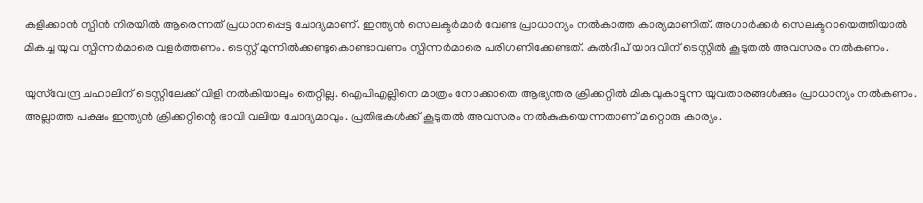കളിക്കാന്‍ സ്പിന്‍ നിരയില്‍ ആരെന്നത് പ്രധാനപ്പെട്ട ചോദ്യമാണ്. ഇന്ത്യന്‍ സെലക്ടര്‍മാര്‍ വേണ്ട പ്രാധാന്യം നല്‍കാത്ത കാര്യമാണിത്. അഗാര്‍ക്കര്‍ സെലക്ടറായെത്തിയാല്‍ മികച്ച യുവ സ്പിന്നര്‍മാരെ വളര്‍ത്തണം. ടെസ്റ്റ് മുന്നില്‍ക്കണ്ടുകൊണ്ടാവണം സ്പിന്നര്‍മാരെ പരിഗണിക്കേണ്ടത്. കുല്‍ദീപ് യാദവിന് ടെസ്റ്റില്‍ കൂടുതല്‍ അവസരം നല്‍കണം.

യുസ്‌വേന്ദ്ര ചഹാലിന് ടെസ്റ്റിലേക്ക് വിളി നല്‍കിയാലും തെറ്റില്ല. ഐപിഎല്ലിനെ മാത്രം നോക്കാതെ ആഭ്യന്തര ക്രിക്കറ്റില്‍ മികവുകാട്ടുന്ന യുവതാരങ്ങള്‍ക്കും പ്രാധാന്യം നല്‍കണം. അല്ലാത്ത പക്ഷം ഇന്ത്യന്‍ ക്രിക്കറ്റിന്റെ ഭാവി വലിയ ചോദ്യമാവും. പ്രതിഭകള്‍ക്ക് കൂടുതല്‍ അവസരം നല്‍കുകയെന്നതാണ് മറ്റൊരു കാര്യം.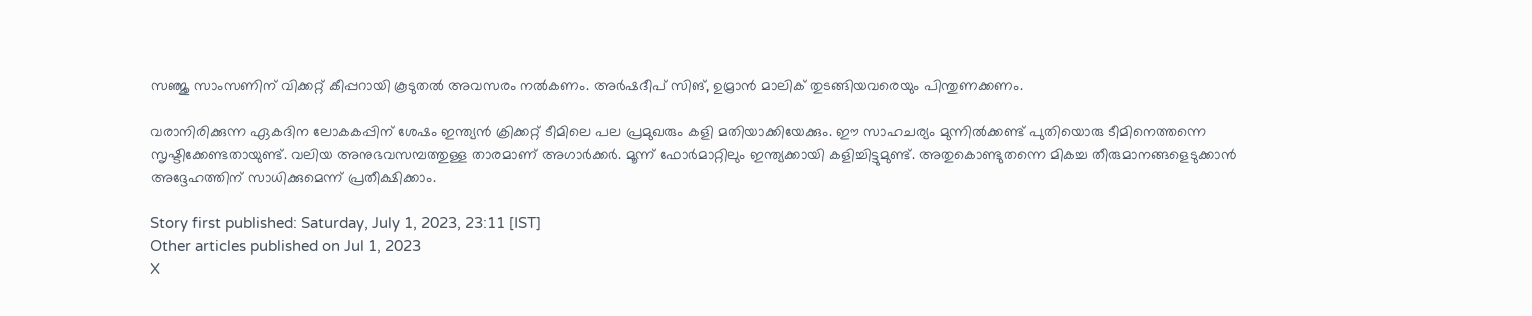സഞ്ജു സാംസണിന് വിക്കറ്റ് കീപ്പറായി കൂടുതല്‍ അവസരം നല്‍കണം. അര്‍ഷദീപ് സിങ്, ഉമ്രാന്‍ മാലിക് തുടങ്ങിയവരെയും പിന്തുണക്കണം.

വരാനിരിക്കുന്ന ഏകദിന ലോകകപ്പിന് ശേഷം ഇന്ത്യന്‍ ക്രിക്കറ്റ് ടീമിലെ പല പ്രമുഖരും കളി മതിയാക്കിയേക്കും. ഈ സാഹചര്യം മുന്നില്‍ക്കണ്ട് പുതിയൊരു ടീമിനെത്തന്നെ സൃഷ്ടിക്കേണ്ടതായുണ്ട്. വലിയ അനുഭവസമ്പത്തുള്ള താരമാണ് അഗാര്‍ക്കര്‍. മൂന്ന് ഫോര്‍മാറ്റിലും ഇന്ത്യക്കായി കളിച്ചിട്ടുമുണ്ട്. അതുകൊണ്ടുതന്നെ മികച്ച തീരുമാനങ്ങളെടുക്കാന്‍ അദ്ദേഹത്തിന് സാധിക്കുമെന്ന് പ്രതീക്ഷിക്കാം.

Story first published: Saturday, July 1, 2023, 23:11 [IST]
Other articles published on Jul 1, 2023
X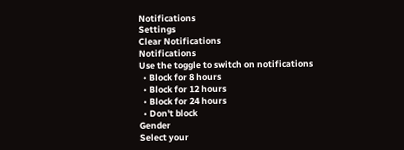Notifications
Settings
Clear Notifications
Notifications
Use the toggle to switch on notifications
  • Block for 8 hours
  • Block for 12 hours
  • Block for 24 hours
  • Don't block
Gender
Select your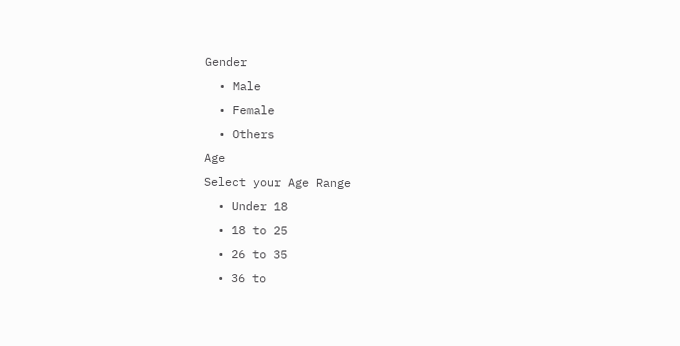Gender
  • Male
  • Female
  • Others
Age
Select your Age Range
  • Under 18
  • 18 to 25
  • 26 to 35
  • 36 to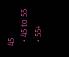45
  • 45 to 55
  • 55+